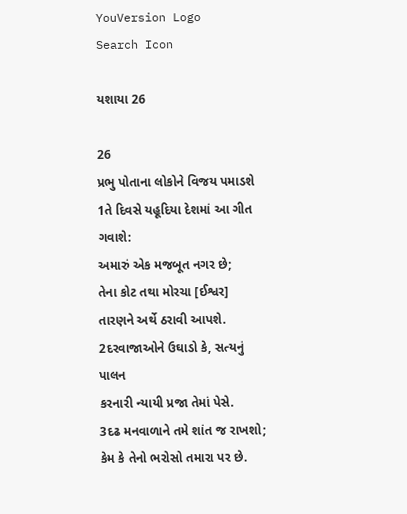YouVersion Logo
Search Icon

યશાયા 26

26
પ્રભુ પોતાના લોકોને વિજય પમાડશે
1તે દિવસે યહૂદિયા દેશમાં આ ગીત ગવાશે:
અમારું એક મજબૂત નગર છે;
તેના કોટ તથા મોરચા [ઈશ્વર]
તારણને અર્થે ઠરાવી આપશે.
2દરવાજાઓને ઉઘાડો કે, સત્યનું પાલન
કરનારી ન્યાયી પ્રજા તેમાં પેસે.
3દઢ મનવાળાને તમે શાંત જ રાખશો;
કેમ કે તેનો ભરોસો તમારા પર છે.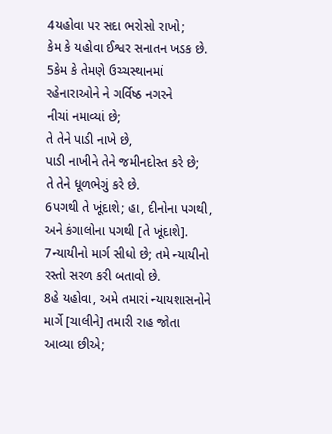4યહોવા પર સદા ભરોસો રાખો;
કેમ કે યહોવા ઈશ્વર સનાતન ખડક છે.
5કેમ કે તેમણે ઉચ્ચસ્થાનમાં
રહેનારાઓને ને ગર્વિષ્ઠ નગરને
નીચાં નમાવ્યાં છે;
તે તેને પાડી નાખે છે,
પાડી નાખીને તેને જમીનદોસ્ત કરે છે;
તે તેને ધૂળભેગું કરે છે.
6પગથી તે ખૂંદાશે; હા, દીનોના પગથી,
અને કંગાલોના પગથી [તે ખૂંદાશે].
7ન્યાયીનો માર્ગ સીધો છે; તમે ન્યાયીનો
રસ્તો સરળ કરી બતાવો છે.
8હે યહોવા, અમે તમારાં ન્યાયશાસનોને
માર્ગે [ચાલીને] તમારી રાહ જોતા
આવ્યા છીએ;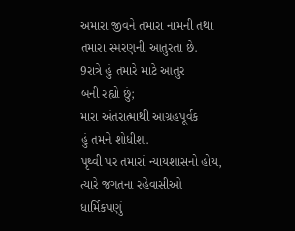અમારા જીવને તમારા નામની તથા
તમારા સ્મરણની આતુરતા છે.
9રાત્રે હું તમારે માટે આતુર
બની રહ્યો છું;
મારા અંતરાત્માથી આગ્રહપૂર્વક
હું તમને શોધીશ.
પૃથ્વી પર તમારાં ન્યાયશાસનો હોય,
ત્યારે જગતના રહેવાસીઓ
ધાર્મિકપણું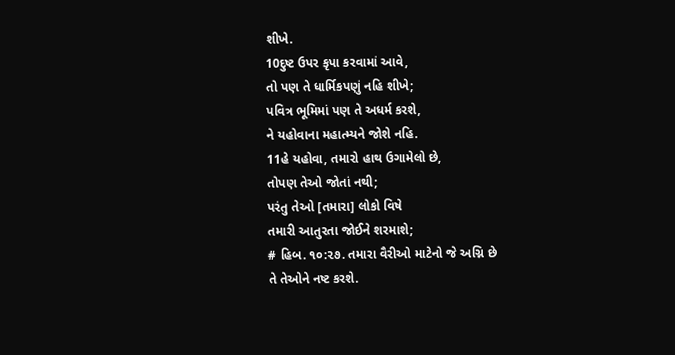શીખે.
10દુષ્ટ ઉપર કૃપા કરવામાં આવે,
તો પણ તે ધાર્મિકપણું નહિ શીખે;
પવિત્ર ભૂમિમાં પણ તે અધર્મ કરશે,
ને યહોવાના મહાત્મ્યને જોશે નહિ.
11હે યહોવા, તમારો હાથ ઉગામેલો છે,
તોપણ તેઓ જોતાં નથી;
પરંતુ તેઓ [તમારા] લોકો વિષે
તમારી આતુરતા જોઈને શરમાશે;
# હિબ. ૧૦:૨૭. તમારા વૈરીઓ માટેનો જે અગ્નિ છે
તે તેઓને નષ્ટ કરશે.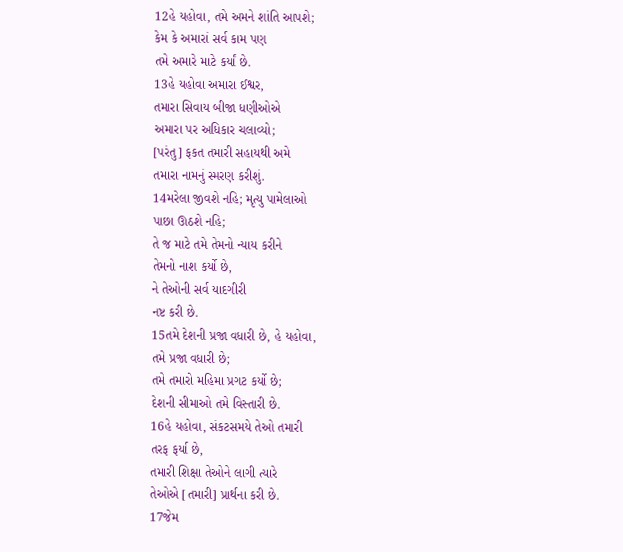12હે યહોવા, તમે અમને શાંતિ આપશે;
કેમ કે અમારાં સર્વ કામ પણ
તમે અમારે માટે કર્યાં છે.
13હે યહોવા અમારા ઈશ્વર,
તમારા સિવાય બીજા ધણીઓએ
અમારા પર અધિકાર ચલાવ્યો;
[પરંતુ] ફકત તમારી સહાયથી અમે
તમારા નામનું સ્મરણ કરીશું.
14મરેલા જીવશે નહિ; મૃત્યુ પામેલાઓ
પાછા ઊઠશે નહિ;
તે જ માટે તમે તેમનો ન્યાય કરીને
તેમનો નાશ કર્યો છે,
ને તેઓની સર્વ યાદગીરી
નષ્ટ કરી છે.
15તમે દેશની પ્રજા વધારી છે, હે યહોવા,
તમે પ્રજા વધારી છે;
તમે તમારો મહિમા પ્રગટ કર્યો છે;
દેશની સીમાઓ તમે વિસ્તારી છે.
16હે યહોવા, સંકટસમયે તેઓ તમારી
તરફ ફર્યા છે,
તમારી શિક્ષા તેઓને લાગી ત્યારે
તેઓએ [તમારી] પ્રાર્થના કરી છે.
17જેમ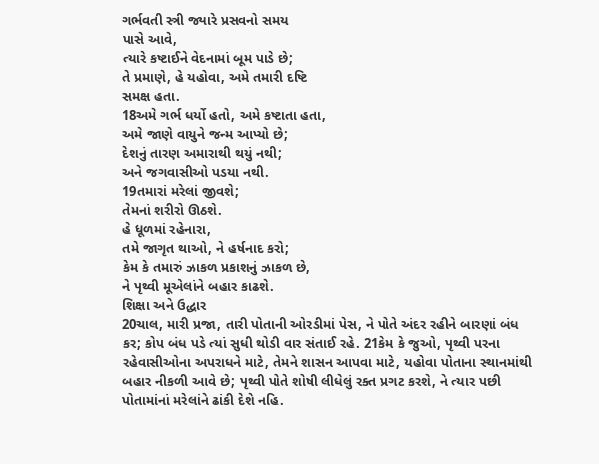ગર્ભવતી સ્ત્રી જ્યારે પ્રસવનો સમય
પાસે આવે,
ત્યારે કષ્ટાઈને વેદનામાં બૂમ પાડે છે;
તે પ્રમાણે, હે યહોવા, અમે તમારી દષ્ટિ
સમક્ષ હતા.
18અમે ગર્ભ ધર્યો હતો, અમે કષ્ટાતા હતા,
અમે જાણે વાયુને જન્મ આપ્યો છે;
દેશનું તારણ અમારાથી થયું નથી;
અને જગવાસીઓ પડયા નથી.
19તમારાં મરેલાં જીવશે;
તેમનાં શરીરો ઊઠશે.
હે ધૂળમાં રહેનારા,
તમે જાગૃત થાઓ, ને હર્ષનાદ કરો;
કેમ કે તમારું ઝાકળ પ્રકાશનું ઝાકળ છે,
ને પૃથ્વી મૂએલાંને બહાર કાઢશે.
શિક્ષા અને ઉદ્ધાર
20ચાલ, મારી પ્રજા, તારી પોતાની ઓરડીમાં પેસ, ને પોતે અંદર રહીને બારણાં બંધ કર; કોપ બંધ પડે ત્યાં સુધી થોડી વાર સંતાઈ રહે. 21કેમ કે જુઓ, પૃથ્વી પરના રહેવાસીઓના અપરાધને માટે, તેમને શાસન આપવા માટે, યહોવા પોતાના સ્થાનમાંથી બહાર નીકળી આવે છે; પૃથ્વી પોતે શોષી લીધેલું રક્ત પ્રગટ કરશે, ને ત્યાર પછી પોતામાંનાં મરેલાંને ઢાંકી દેશે નહિ.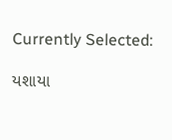Currently Selected:

યશાયા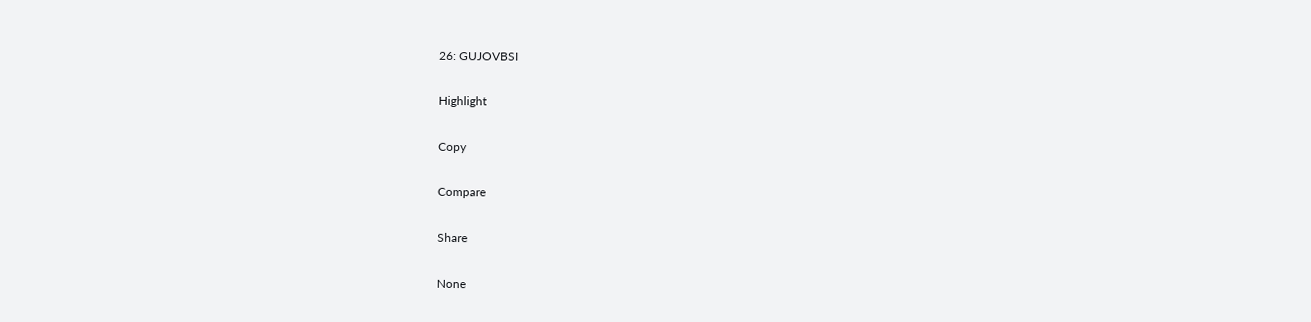26: GUJOVBSI

Highlight

Copy

Compare

Share

None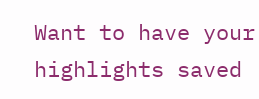Want to have your highlights saved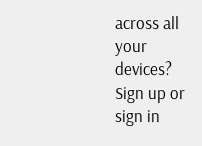across all your devices? Sign up or sign in